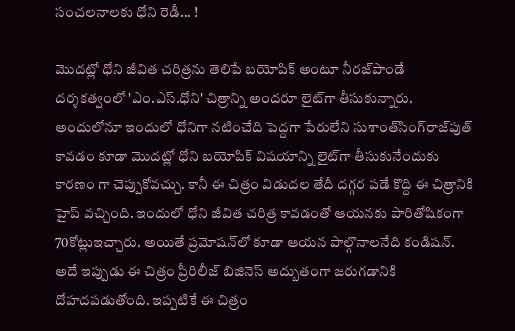సంచలనాలకు ధోని రెడీ... !

మొదట్లో ధోని జీవిత చరిత్రను తెలిపే బయోపిక్‌ అంటూ నీరజ్‌పాండే దర్శకత్వంలో 'ఎం.ఎస్‌.ధోని' చిత్రాన్ని అందరూ లైట్‌గా తీసుకున్నారు. అందులోనూ ఇందులో ధోనిగా నటించేది పెద్దగా పేరులేని సుశాంత్‌సింగ్‌రాజ్‌పుత్‌ కావడం కూడా మొదట్లో ధోని బయోపిక్‌ విషయాన్ని లైట్‌గా తీసుకునేందుకు కారణం గా చెప్పుకోవచ్చు. కానీ ఈ చిత్రం విడుదల తేదీ దగ్గర పడే కొద్ది ఈ చిత్రానికి హైప్‌ వచ్చింది. ఇందులో ధోని జీవిత చరిత్ర కావడంతో ఆయనకు పారితోషికంగా 70కోట్లుఇచ్చారు. అయితే ప్రమోషన్‌లో కూడా ఆయన పాల్గొనాలనేది కండిషన్‌. అదే ఇప్పుడు ఈ చిత్రం ప్రీరిలీజ్‌ బిజినెస్‌ అద్బుతంగా జరుగడానికి దోహదపడుతోంది. ఇప్పటికే ఈ చిత్రం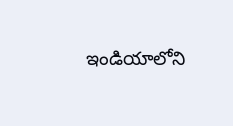ఇండియాలోని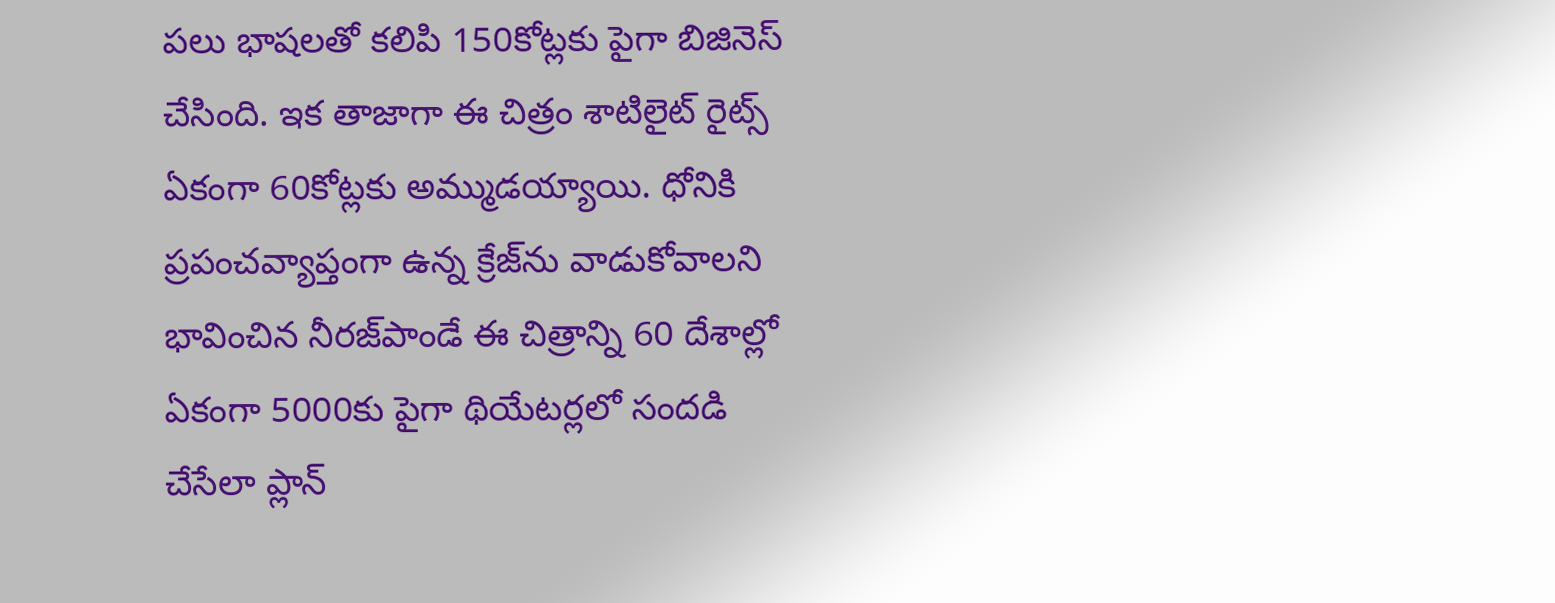పలు భాషలతో కలిపి 150కోట్లకు పైగా బిజినెస్‌ చేసింది. ఇక తాజాగా ఈ చిత్రం శాటిలైట్‌ రైట్స్‌ ఏకంగా 60కోట్లకు అమ్ముడయ్యాయి. ధోనికి ప్రపంచవ్యాప్తంగా ఉన్న క్రేజ్‌ను వాడుకోవాలని భావించిన నీరజ్‌పాండే ఈ చిత్రాన్ని 60 దేశాల్లో ఏకంగా 5000కు పైగా థియేటర్లలో సందడి చేసేలా ప్లాన్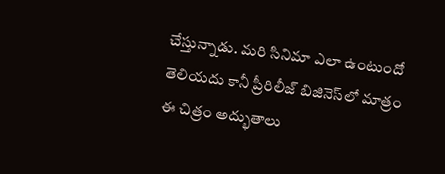చేస్తున్నాడు. మరి సినిమా ఎలా ఉంటుందో తెలియదు కానీ ప్రీరిలీజ్‌ బిజినెస్‌లో మాత్రం ఈ చిత్రం అద్భుతాలు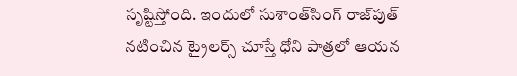సృష్టిస్తోంది. ఇందులో సుశాంత్‌సింగ్‌ రాజ్‌పుత్‌ నటించిన ట్రైలర్స్‌ చూస్తే ధోని పాత్రలో ఆయన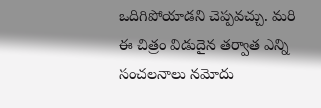ఒదిగిపోయాడని చెప్పవచ్చు. మరి ఈ చిత్రం విడుదైన తర్వాత ఎన్ని సంచలనాలు నమోదు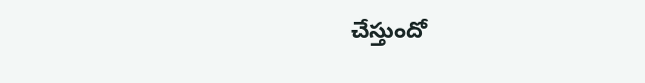చేస్తుందో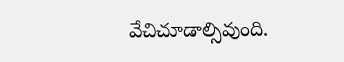వేచిచూడాల్సివుంది.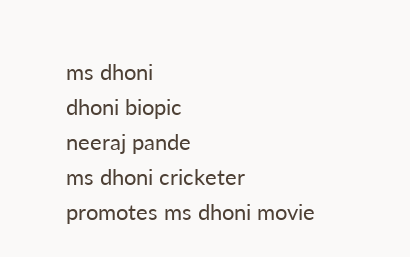ms dhoni
dhoni biopic
neeraj pande
ms dhoni cricketer promotes ms dhoni movie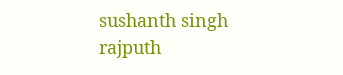sushanth singh rajputh